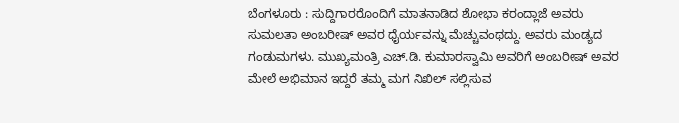ಬೆಂಗಳೂರು : ಸುದ್ದಿಗಾರರೊಂದಿಗೆ ಮಾತನಾಡಿದ ಶೋಭಾ ಕರಂದ್ಲಾಜೆ ಅವರು ಸುಮಲತಾ ಅಂಬರೀಷ್ ಅವರ ಧೈರ್ಯವನ್ನು ಮೆಚ್ಚುವಂಥದ್ದು. ಅವರು ಮಂಡ್ಯದ ಗಂಡುಮಗಳು. ಮುಖ್ಯಮಂತ್ರಿ ಎಚ್.ಡಿ. ಕುಮಾರಸ್ವಾಮಿ ಅವರಿಗೆ ಅಂಬರೀಷ್ ಅವರ ಮೇಲೆ ಅಭಿಮಾನ ಇದ್ದರೆ ತಮ್ಮ ಮಗ ನಿಖಿಲ್ ಸಲ್ಲಿಸುವ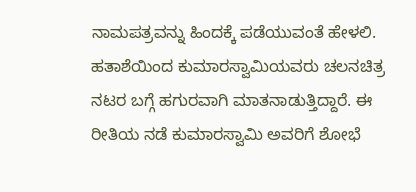ನಾಮಪತ್ರವನ್ನು ಹಿಂದಕ್ಕೆ ಪಡೆಯುವಂತೆ ಹೇಳಲಿ. ಹತಾಶೆಯಿಂದ ಕುಮಾರಸ್ವಾಮಿಯವರು ಚಲನಚಿತ್ರ ನಟರ ಬಗ್ಗೆ ಹಗುರವಾಗಿ ಮಾತನಾಡುತ್ತಿದ್ದಾರೆ. ಈ ರೀತಿಯ ನಡೆ ಕುಮಾರಸ್ವಾಮಿ ಅವರಿಗೆ ಶೋಭೆ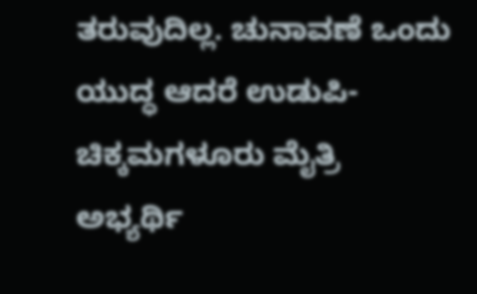ತರುವುದಿಲ್ಲ. ಚುನಾವಣೆ ಒಂದು ಯುದ್ಧ ಆದರೆ ಉಡುಪಿ-ಚಿಕ್ಕಮಗಳೂರು ಮೈತ್ರಿ ಅಭ್ಯರ್ಥಿ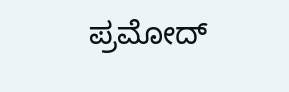ಪ್ರಮೋದ್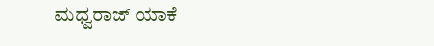ಮಧ್ವರಾಜ್ ಯಾಕೆ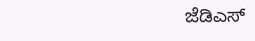ಜೆಡಿಎಸ್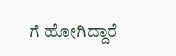ಗೆ ಹೋಗಿದ್ದಾರೆ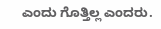ಎಂದು ಗೊತ್ತಿಲ್ಲ ಎಂದರು.